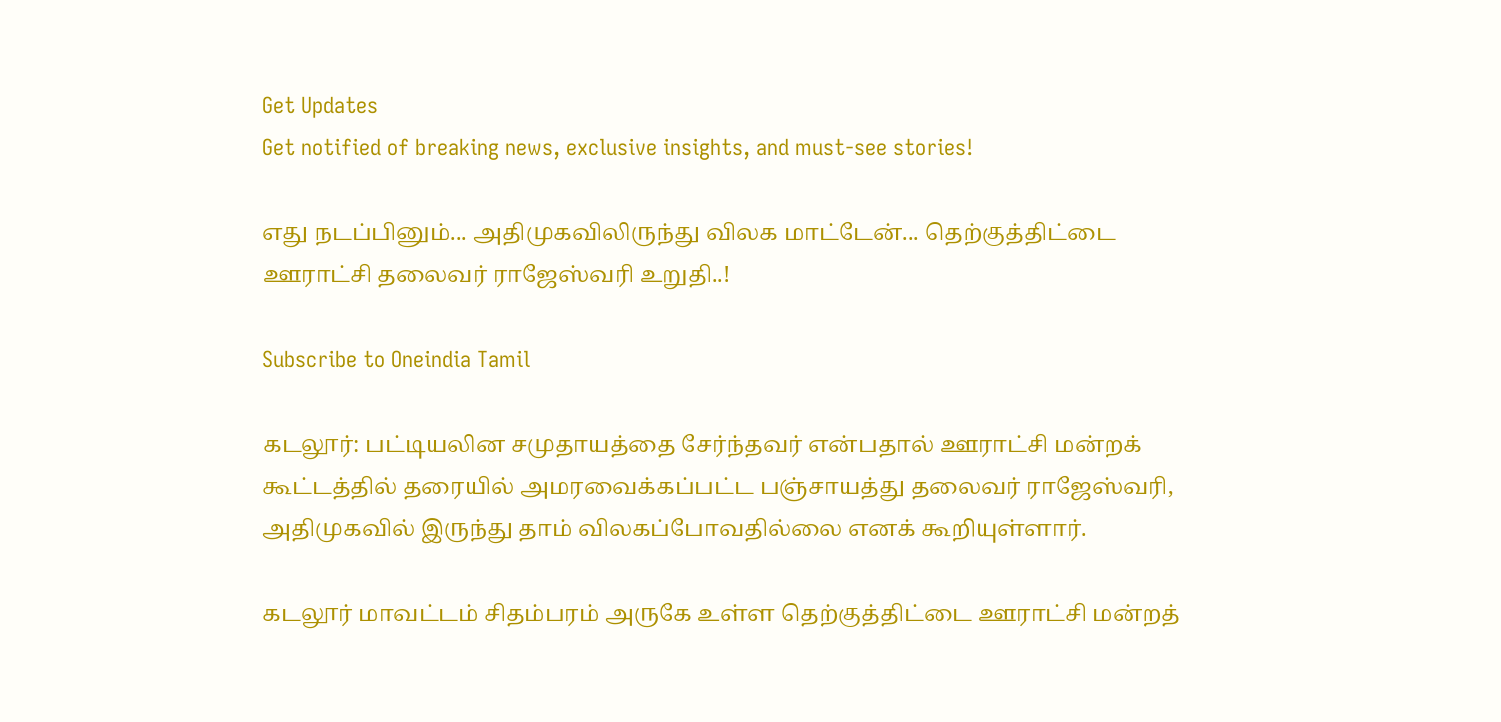Get Updates
Get notified of breaking news, exclusive insights, and must-see stories!

எது நடப்பினும்... அதிமுகவிலிருந்து விலக மாட்டேன்... தெற்குத்திட்டை ஊராட்சி தலைவர் ராஜேஸ்வரி உறுதி..!

Subscribe to Oneindia Tamil

கடலூர்: பட்டியலின சமுதாயத்தை சேர்ந்தவர் என்பதால் ஊராட்சி மன்றக் கூட்டத்தில் தரையில் அமரவைக்கப்பட்ட பஞ்சாயத்து தலைவர் ராஜேஸ்வரி, அதிமுகவில் இருந்து தாம் விலகப்போவதில்லை எனக் கூறியுள்ளார்.

கடலூர் மாவட்டம் சிதம்பரம் அருகே உள்ள தெற்குத்திட்டை ஊராட்சி மன்றத்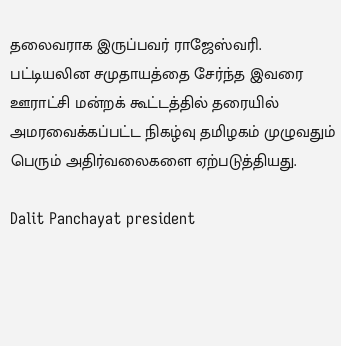தலைவராக இருப்பவர் ராஜேஸ்வரி. பட்டியலின சமுதாயத்தை சேர்ந்த இவரை ஊராட்சி மன்றக் கூட்டத்தில் தரையில் அமரவைக்கப்பட்ட நிகழ்வு தமிழகம் முழுவதும் பெரும் அதிர்வலைகளை ஏற்படுத்தியது.

Dalit Panchayat president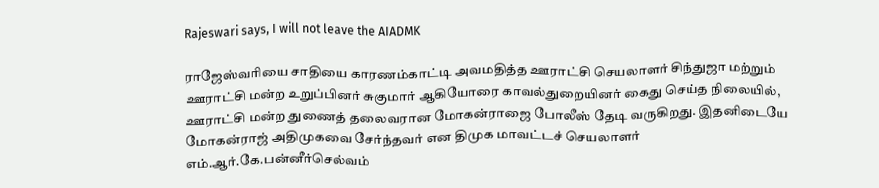Rajeswari says, I will not leave the AIADMK

ராஜேஸ்வரியை சாதியை காரணம்காட்டி அவமதித்த ஊராட்சி செயலாளர் சிந்துஜா மற்றும் ஊராட்சி மன்ற உறுப்பினர் சுகுமார் ஆகியோரை காவல்துறையினர் கைது செய்த நிலையில், ஊராட்சி மன்ற துணைத் தலைவரான மோகன்ராஜை போலீஸ் தேடி வருகிறது. இதனிடையே மோகன்ராஜ் அதிமுகவை சேர்ந்தவர் என திமுக மாவட்டச் செயலாளர் எம்.ஆர்.கே.பன்னீர்செல்வம்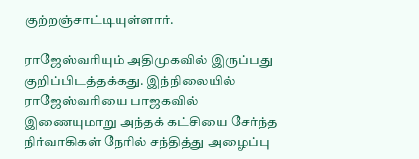குற்றஞ்சாட்டியுள்ளார்.

ராஜேஸ்வரியும் அதிமுகவில் இருப்பது குறிப்பிடத்தக்கது. இந்நிலையில் ராஜேஸ்வரியை பாஜகவில் இணையுமாறு அந்தக் கட்சியை சேர்ந்த நிர்வாகிகள் நேரில் சந்தித்து அழைப்பு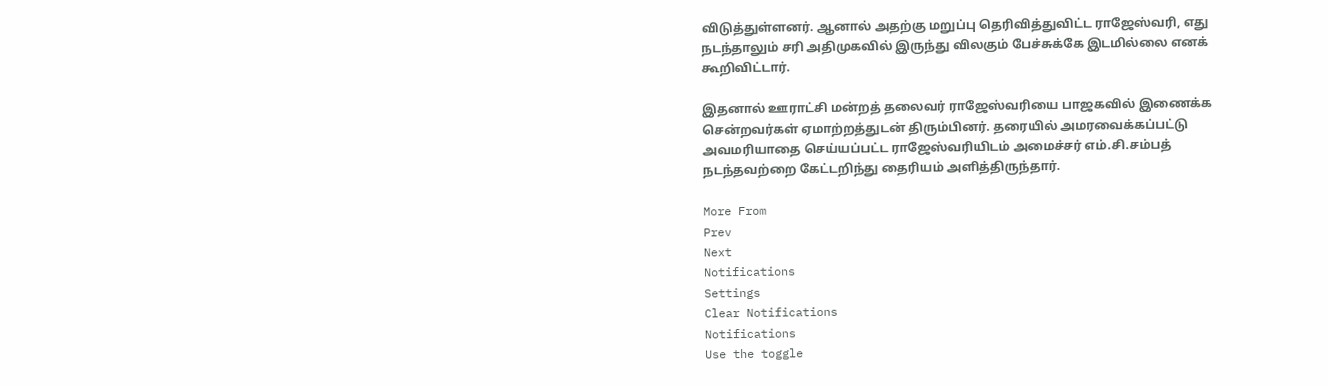விடுத்துள்ளனர். ஆனால் அதற்கு மறுப்பு தெரிவித்துவிட்ட ராஜேஸ்வரி, எது நடந்தாலும் சரி அதிமுகவில் இருந்து விலகும் பேச்சுக்கே இடமில்லை எனக் கூறிவிட்டார்.

இதனால் ஊராட்சி மன்றத் தலைவர் ராஜேஸ்வரியை பாஜகவில் இணைக்க சென்றவர்கள் ஏமாற்றத்துடன் திரும்பினர். தரையில் அமரவைக்கப்பட்டு அவமரியாதை செய்யப்பட்ட ராஜேஸ்வரியிடம் அமைச்சர் எம்.சி.சம்பத் நடந்தவற்றை கேட்டறிந்து தைரியம் அளித்திருந்தார்.

More From
Prev
Next
Notifications
Settings
Clear Notifications
Notifications
Use the toggle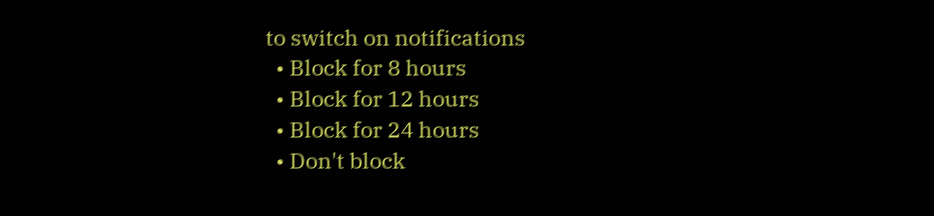to switch on notifications
  • Block for 8 hours
  • Block for 12 hours
  • Block for 24 hours
  • Don't block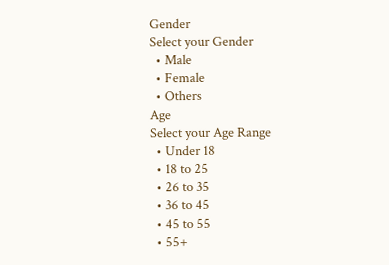Gender
Select your Gender
  • Male
  • Female
  • Others
Age
Select your Age Range
  • Under 18
  • 18 to 25
  • 26 to 35
  • 36 to 45
  • 45 to 55
  • 55+